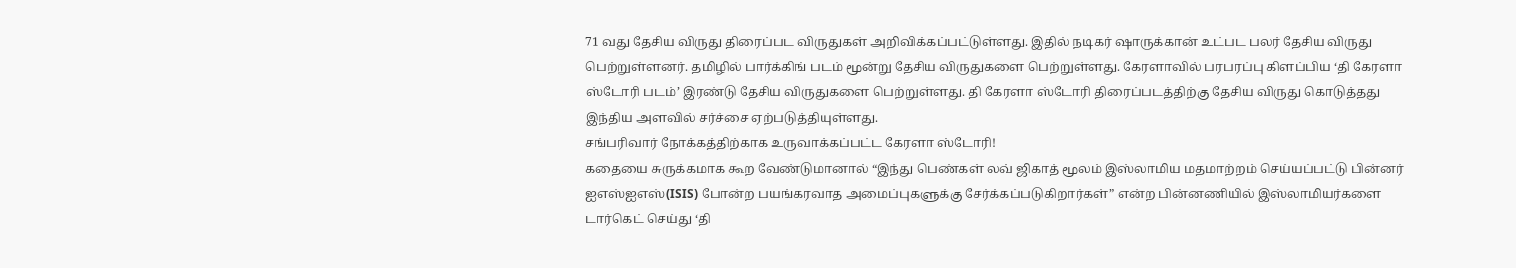71 வது தேசிய விருது திரைப்பட விருதுகள் அறிவிக்கப்பட்டுள்ளது. இதில் நடிகர் ஷாருக்கான் உட்பட பலர் தேசிய விருது பெற்றுள்ளனர். தமிழில் பார்க்கிங் படம் மூன்று தேசிய விருதுகளை பெற்றுள்ளது. கேரளாவில் பரபரப்பு கிளப்பிய ‘தி கேரளா ஸ்டோரி படம்’ இரண்டு தேசிய விருதுகளை பெற்றுள்ளது. தி கேரளா ஸ்டோரி திரைப்படத்திற்கு தேசிய விருது கொடுத்தது இந்திய அளவில் சர்ச்சை ஏற்படுத்தியுள்ளது.
சங்பரிவார் நோக்கத்திற்காக உருவாக்கப்பட்ட கேரளா ஸ்டோரி!
கதையை சுருக்கமாக கூற வேண்டுமானால் “இந்து பெண்கள் லவ் ஜிகாத் மூலம் இஸ்லாமிய மதமாற்றம் செய்யப்பட்டு பின்னர் ஐஎஸ்ஐஎஸ்(ISIS) போன்ற பயங்கரவாத அமைப்புகளுக்கு சேர்க்கப்படுகிறார்கள்” என்ற பின்னணியில் இஸ்லாமியர்களை டார்கெட் செய்து ‘தி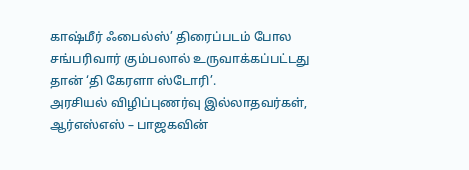காஷ்மீர் ஃபைல்ஸ்’ திரைப்படம் போல சங்பரிவார் கும்பலால் உருவாக்கப்பட்டது தான் ‘தி கேரளா ஸ்டோரி’.
அரசியல் விழிப்புணர்வு இல்லாதவர்கள், ஆர்எஸ்எஸ் – பாஜகவின்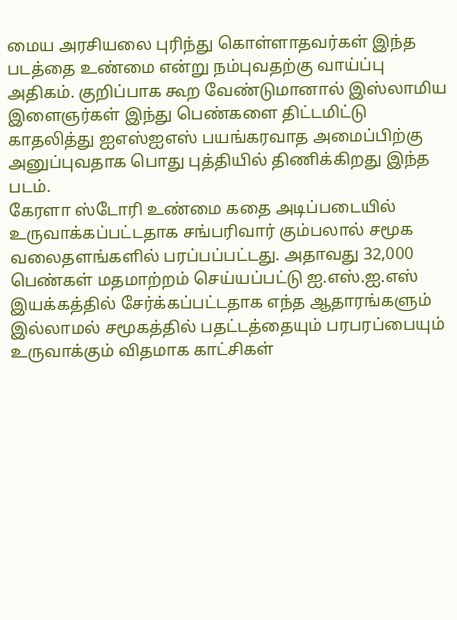மைய அரசியலை புரிந்து கொள்ளாதவர்கள் இந்த படத்தை உண்மை என்று நம்புவதற்கு வாய்ப்பு அதிகம். குறிப்பாக கூற வேண்டுமானால் இஸ்லாமிய இளைஞர்கள் இந்து பெண்களை திட்டமிட்டு காதலித்து ஐஎஸ்ஐஎஸ் பயங்கரவாத அமைப்பிற்கு அனுப்புவதாக பொது புத்தியில் திணிக்கிறது இந்த படம்.
கேரளா ஸ்டோரி உண்மை கதை அடிப்படையில் உருவாக்கப்பட்டதாக சங்பரிவார் கும்பலால் சமூக வலைதளங்களில் பரப்பப்பட்டது. அதாவது 32,000 பெண்கள் மதமாற்றம் செய்யப்பட்டு ஐ.எஸ்.ஐ.எஸ் இயக்கத்தில் சேர்க்கப்பட்டதாக எந்த ஆதாரங்களும் இல்லாமல் சமூகத்தில் பதட்டத்தையும் பரபரப்பையும் உருவாக்கும் விதமாக காட்சிகள்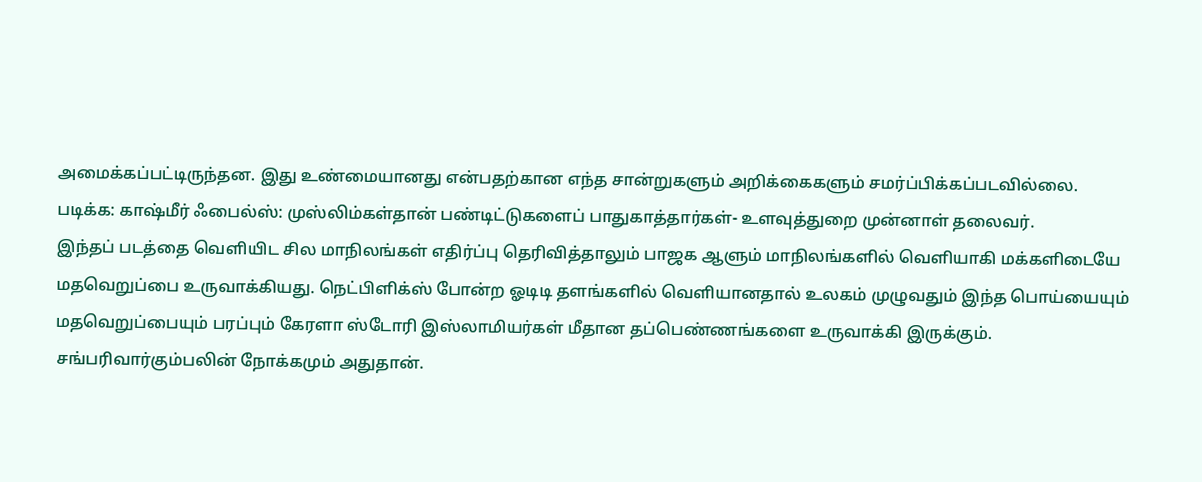அமைக்கப்பட்டிருந்தன. இது உண்மையானது என்பதற்கான எந்த சான்றுகளும் அறிக்கைகளும் சமர்ப்பிக்கப்படவில்லை.
படிக்க: காஷ்மீர் ஃபைல்ஸ்: முஸ்லிம்கள்தான் பண்டிட்டுகளைப் பாதுகாத்தார்கள்- உளவுத்துறை முன்னாள் தலைவர்.
இந்தப் படத்தை வெளியிட சில மாநிலங்கள் எதிர்ப்பு தெரிவித்தாலும் பாஜக ஆளும் மாநிலங்களில் வெளியாகி மக்களிடையே மதவெறுப்பை உருவாக்கியது. நெட்பிளிக்ஸ் போன்ற ஓடிடி தளங்களில் வெளியானதால் உலகம் முழுவதும் இந்த பொய்யையும் மதவெறுப்பையும் பரப்பும் கேரளா ஸ்டோரி இஸ்லாமியர்கள் மீதான தப்பெண்ணங்களை உருவாக்கி இருக்கும். சங்பரிவார்கும்பலின் நோக்கமும் அதுதான்.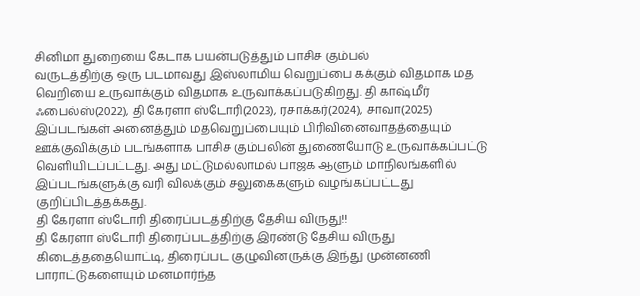சினிமா துறையை கேடாக பயன்படுத்தும் பாசிச கும்பல்
வருடத்திற்கு ஒரு படமாவது இஸ்லாமிய வெறுப்பை கக்கும் விதமாக மத வெறியை உருவாக்கும் விதமாக உருவாக்கப்படுகிறது. தி காஷ்மீர் ஃபைல்ஸ்(2022), தி கேரளா ஸ்டோரி(2023), ரசாக்கர்(2024), சாவா(2025) இப்படங்கள் அனைத்தும் மதவெறுப்பையும் பிரிவினைவாதத்தையும் ஊக்குவிக்கும் படங்களாக பாசிச கும்பலின் துணையோடு உருவாக்கப்பட்டு வெளியிடப்பட்டது. அது மட்டுமல்லாமல் பாஜக ஆளும் மாநிலங்களில் இப்படங்களுக்கு வரி விலக்கும் சலுகைகளும் வழங்கப்பட்டது குறிப்பிடத்தக்கது.
தி கேரளா ஸ்டோரி திரைப்படத்திற்கு தேசிய விருது!!
தி கேரளா ஸ்டோரி திரைப்படத்திற்கு இரண்டு தேசிய விருது கிடைத்ததையொட்டி, திரைப்பட குழுவினருக்கு இந்து முன்னணி பாராட்டுகளையும் மனமார்ந்த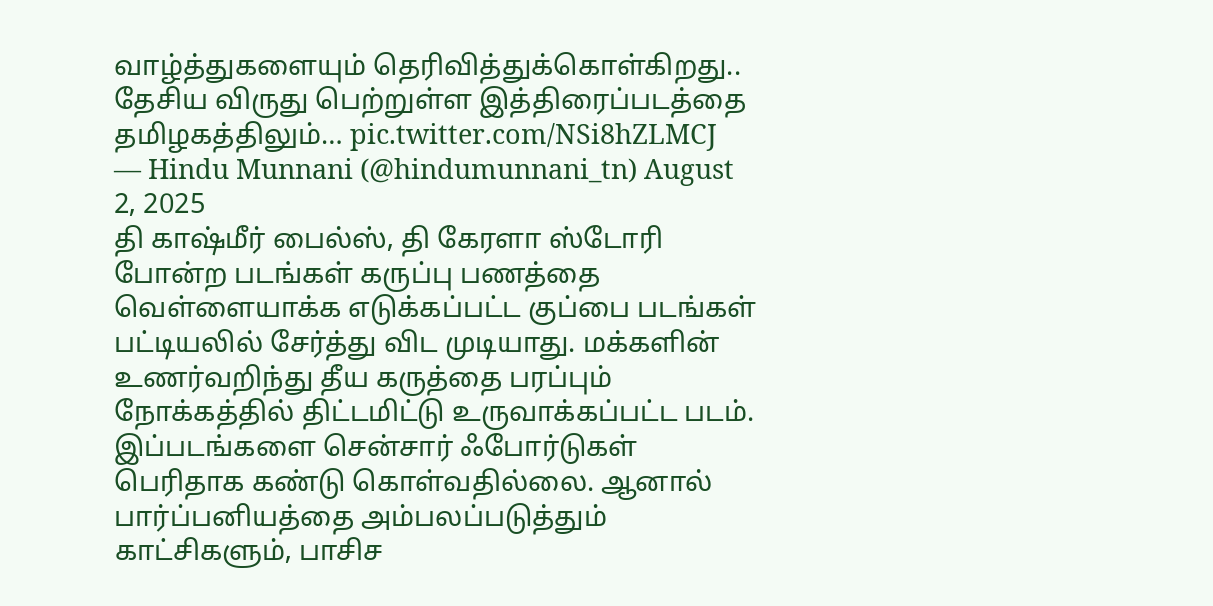வாழ்த்துகளையும் தெரிவித்துக்கொள்கிறது..
தேசிய விருது பெற்றுள்ள இத்திரைப்படத்தை தமிழகத்திலும்… pic.twitter.com/NSi8hZLMCJ
— Hindu Munnani (@hindumunnani_tn) August 2, 2025
தி காஷ்மீர் பைல்ஸ், தி கேரளா ஸ்டோரி போன்ற படங்கள் கருப்பு பணத்தை வெள்ளையாக்க எடுக்கப்பட்ட குப்பை படங்கள் பட்டியலில் சேர்த்து விட முடியாது. மக்களின் உணர்வறிந்து தீய கருத்தை பரப்பும் நோக்கத்தில் திட்டமிட்டு உருவாக்கப்பட்ட படம். இப்படங்களை சென்சார் ஃபோர்டுகள் பெரிதாக கண்டு கொள்வதில்லை. ஆனால் பார்ப்பனியத்தை அம்பலப்படுத்தும் காட்சிகளும், பாசிச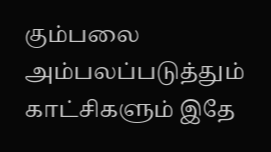கும்பலை அம்பலப்படுத்தும் காட்சிகளும் இதே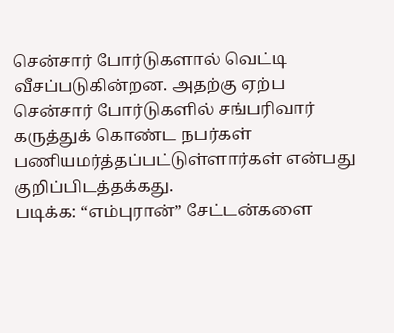சென்சார் போர்டுகளால் வெட்டி வீசப்படுகின்றன. அதற்கு ஏற்ப சென்சார் போர்டுகளில் சங்பரிவார் கருத்துக் கொண்ட நபர்கள் பணியமர்த்தப்பட்டுள்ளார்கள் என்பது குறிப்பிடத்தக்கது.
படிக்க: “எம்புரான்” சேட்டன்களை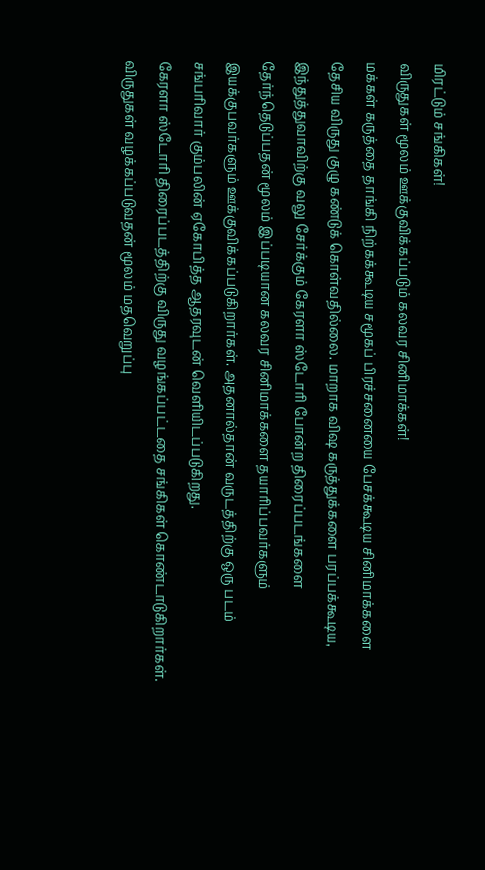மிரட்டும் சங்கிகள்!
விருதுகள் மூலம் ஊக்குவிக்கப்படும் கலவர சினிமாக்கள்!
மக்கள் கருத்தை தாங்கி நிற்கக்கூடிய சமூகப் பிரச்சனையை பேசக்கூடிய சினிமாக்களை தேசிய விருது குழு கண்டுக் கொள்வதில்லை. மாறாக விஷ கருத்துக்களை பரப்பக்கூடிய, இந்துத்துவாவிற்கு வலு சேர்க்கும் கேரளா ஸ்டோரி போன்ற திரைப்படங்களை தேர்ந்தெடுப்பதன் மூலம் இப்படியான கலவர சினிமாக்களை தயாரிப்பவர்களும் இயக்குபவர்களும் ஊக்குவிக்கப்படுகிறார்கள். அதனால்தான் வருடத்திற்கு ஒரு படம் சங்பரிவார் கும்பலின் ஏகோபித்த ஆதரவுடன் வெளியிடப்படுகிறது.
கேரளா ஸ்டோரி திரைப்படத்திற்கு விருது வழங்கப்பட்டதை சங்கிகள் கொண்டாடுகிறார்கள். விருதுகள் வழக்கப்படுவதன் மூலம் மதவெறுப்பு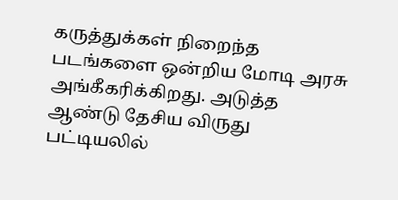கருத்துக்கள் நிறைந்த படங்களை ஒன்றிய மோடி அரசு அங்கீகரிக்கிறது. அடுத்த ஆண்டு தேசிய விருது பட்டியலில்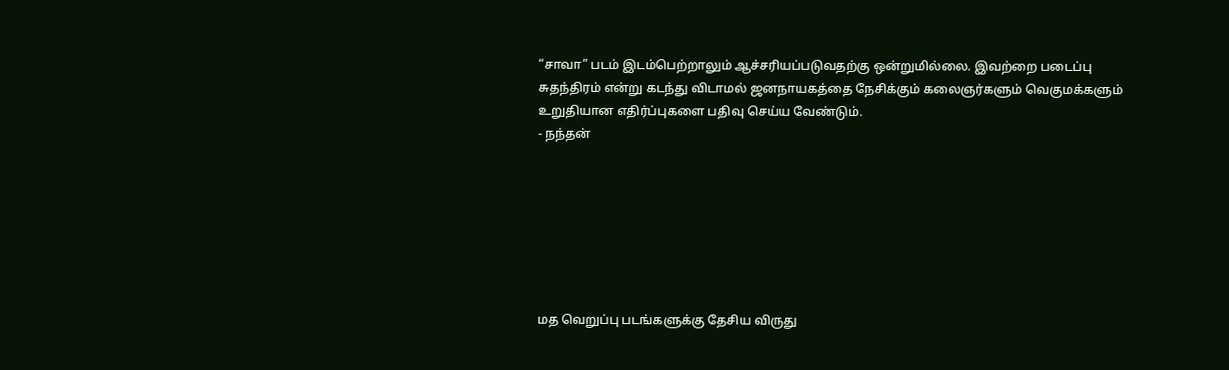“சாவா” படம் இடம்பெற்றாலும் ஆச்சரியப்படுவதற்கு ஒன்றுமில்லை. இவற்றை படைப்பு சுதந்திரம் என்று கடந்து விடாமல் ஜனநாயகத்தை நேசிக்கும் கலைஞர்களும் வெகுமக்களும் உறுதியான எதிர்ப்புகளை பதிவு செய்ய வேண்டும்.
- நந்தன்







மத வெறுப்பு படங்களுக்கு தேசிய விருது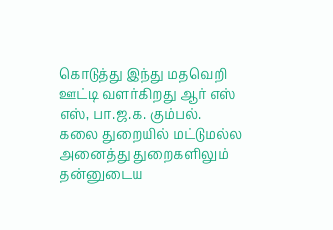கொடுத்து இந்து மதவெறி ஊட்டி வளர்கிறது ஆர் எஸ் எஸ், பா.ஜ.க. கும்பல்.
கலை துறையில் மட்டுமல்ல அனைத்து துறைகளிலும் தன்னுடைய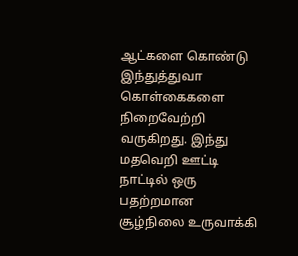ஆட்களை கொண்டு இந்துத்துவா கொள்கைகளை நிறைவேற்றி வருகிறது. இந்து மதவெறி ஊட்டி நாட்டில் ஒரு பதற்றமான சூழ்நிலை உருவாக்கி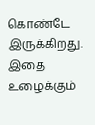கொண்டே இருக்கிறது.
இதை உழைக்கும்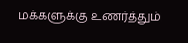மக்களுக்கு உணர்த்தும்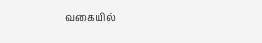வகையில்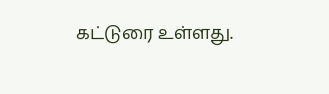கட்டுரை உள்ளது.